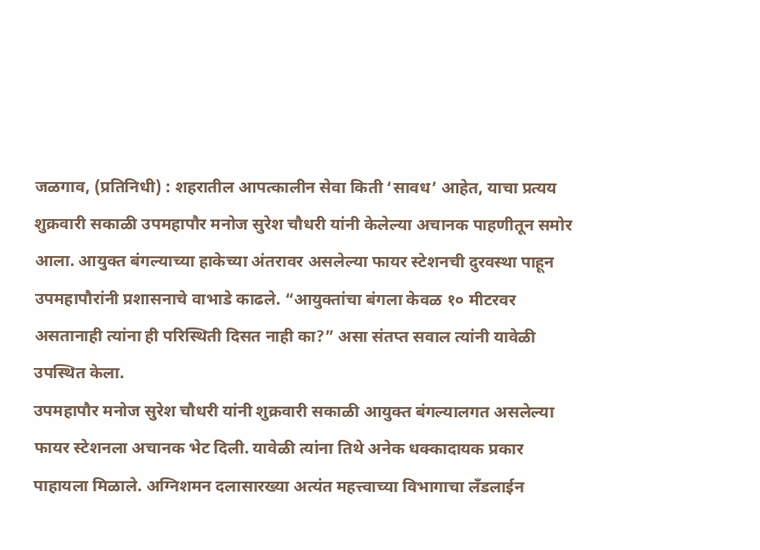जळगाव, (प्रतिनिधी) : शहरातील आपत्कालीन सेवा किती ‘सावध’ आहेत, याचा प्रत्यय शुक्रवारी सकाळी उपमहापौर मनोज सुरेश चौधरी यांनी केलेल्या अचानक पाहणीतून समोर आला. आयुक्त बंगल्याच्या हाकेच्या अंतरावर असलेल्या फायर स्टेशनची दुरवस्था पाहून उपमहापौरांनी प्रशासनाचे वाभाडे काढले. “आयुक्तांचा बंगला केवळ १० मीटरवर असतानाही त्यांना ही परिस्थिती दिसत नाही का?” असा संतप्त सवाल त्यांनी यावेळी उपस्थित केला.
उपमहापौर मनोज सुरेश चौधरी यांनी शुक्रवारी सकाळी आयुक्त बंगल्यालगत असलेल्या फायर स्टेशनला अचानक भेट दिली. यावेळी त्यांना तिथे अनेक धक्कादायक प्रकार पाहायला मिळाले. अग्निशमन दलासारख्या अत्यंत महत्त्वाच्या विभागाचा लँडलाईन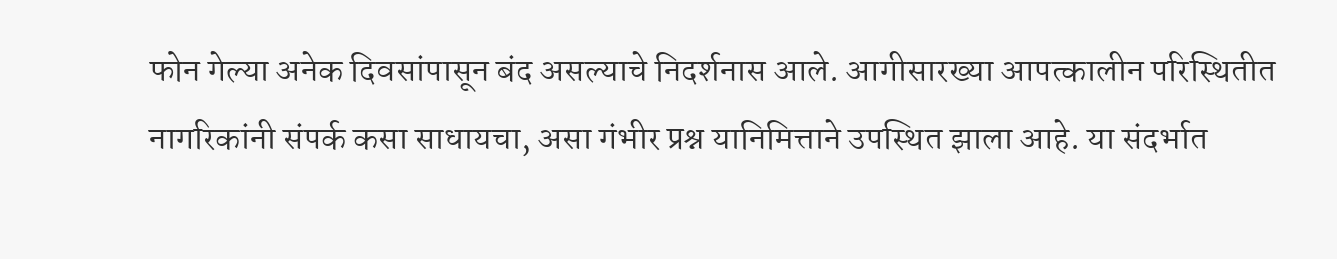फोन गेल्या अनेक दिवसांपासून बंद असल्याचे निदर्शनास आले. आगीसारख्या आपत्कालीन परिस्थितीत नागरिकांनी संपर्क कसा साधायचा, असा गंभीर प्रश्न यानिमित्ताने उपस्थित झाला आहे. या संदर्भात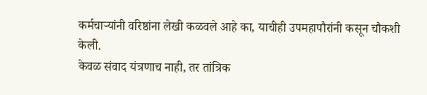कर्मचाऱ्यांनी वरिष्ठांना लेखी कळवले आहे का, याचीही उपमहापौरांनी कसून चौकशी केली.
केवळ संवाद यंत्रणाच नाही, तर तांत्रिक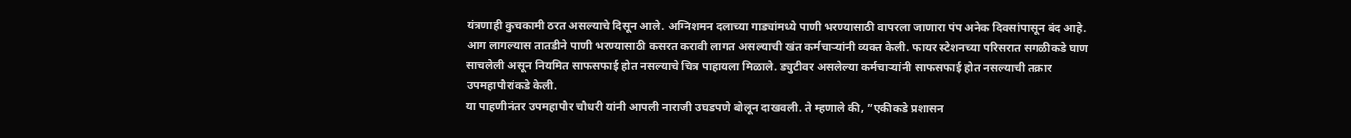यंत्रणाही कुचकामी ठरत असल्याचे दिसून आले. अग्निशमन दलाच्या गाड्यांमध्ये पाणी भरण्यासाठी वापरला जाणारा पंप अनेक दिवसांपासून बंद आहे. आग लागल्यास तातडीने पाणी भरण्यासाठी कसरत करावी लागत असल्याची खंत कर्मचाऱ्यांनी व्यक्त केली. फायर स्टेशनच्या परिसरात सगळीकडे घाण साचलेली असून नियमित साफसफाई होत नसल्याचे चित्र पाहायला मिळाले. ड्युटीवर असलेल्या कर्मचाऱ्यांनी साफसफाई होत नसल्याची तक्रार उपमहापौरांकडे केली.
या पाहणीनंतर उपमहापौर चौधरी यांनी आपली नाराजी उघडपणे बोलून दाखवली. ते म्हणाले की, ”एकीकडे प्रशासन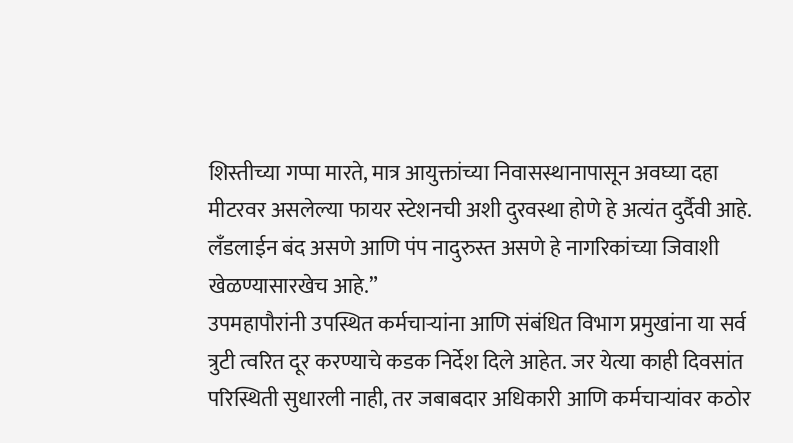शिस्तीच्या गप्पा मारते, मात्र आयुक्तांच्या निवासस्थानापासून अवघ्या दहा मीटरवर असलेल्या फायर स्टेशनची अशी दुरवस्था होणे हे अत्यंत दुर्दैवी आहे. लँडलाईन बंद असणे आणि पंप नादुरुस्त असणे हे नागरिकांच्या जिवाशी खेळण्यासारखेच आहे.”
उपमहापौरांनी उपस्थित कर्मचाऱ्यांना आणि संबंधित विभाग प्रमुखांना या सर्व त्रुटी त्वरित दूर करण्याचे कडक निर्देश दिले आहेत. जर येत्या काही दिवसांत परिस्थिती सुधारली नाही, तर जबाबदार अधिकारी आणि कर्मचाऱ्यांवर कठोर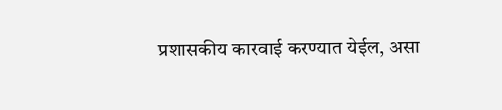प्रशासकीय कारवाई करण्यात येईल, असा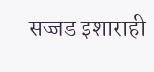सज्जड इशाराही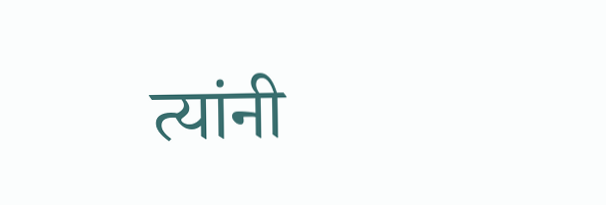त्यांनी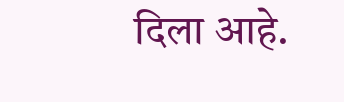दिला आहे.